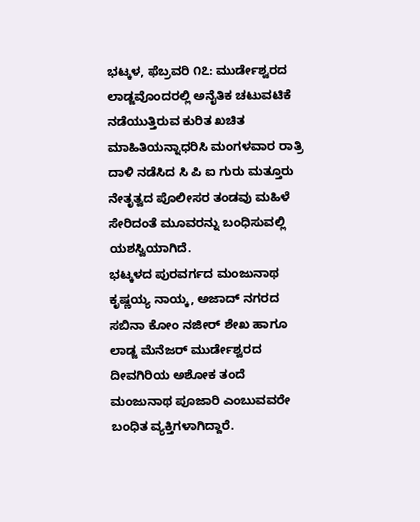ಭಟ್ಕಳ, ಫೆಬ್ರವರಿ ೧೭: ಮುರ್ಡೇಶ್ವರದ ಲಾಡ್ಜವೊಂದರಲ್ಲಿ ಅನೈತಿಕ ಚಟುವಟಿಕೆ ನಡೆಯುತ್ತಿರುವ ಕುರಿತ ಖಚಿತ ಮಾಹಿತಿಯನ್ನಾಧರಿಸಿ ಮಂಗಳವಾರ ರಾತ್ರಿ ದಾಳಿ ನಡೆಸಿದ ಸಿ ಪಿ ಐ ಗುರು ಮತ್ತೂರು ನೇತೃತ್ವದ ಪೊಲೀಸರ ತಂಡವು ಮಹಿಳೆ ಸೇರಿದಂತೆ ಮೂವರನ್ನು ಬಂಧಿಸುವಲ್ಲಿ ಯಶಸ್ವಿಯಾಗಿದೆ.
ಭಟ್ಕಳದ ಪುರವರ್ಗದ ಮಂಜುನಾಥ ಕೃಷ್ಣಯ್ಯ ನಾಯ್ಕ, ಅಜಾದ್ ನಗರದ ಸಬಿನಾ ಕೋಂ ನಜೀರ್ ಶೇಖ ಹಾಗೂ ಲಾಡ್ಜ ಮೆನೆಜರ್ ಮುರ್ಡೇಶ್ವರದ ದೀವಗಿರಿಯ ಅಶೋಕ ತಂದೆ ಮಂಜುನಾಥ ಪೂಜಾರಿ ಎಂಬುವವರೇ ಬಂಧಿತ ವ್ಯಕ್ತಿಗಳಾಗಿದ್ದಾರೆ.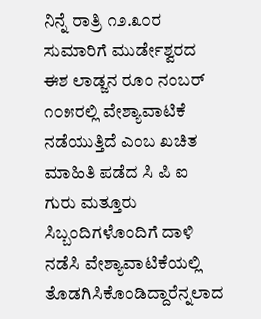ನಿನ್ನೆ ರಾತ್ರಿ ೧೨.೩೦ರ ಸುಮಾರಿಗೆ ಮುರ್ಡೇಶ್ವರದ ಈಶ ಲಾಡ್ಜನ ರೂಂ ನಂಬರ್ ೧೦೫ರಲ್ಲಿ ವೇಶ್ಯಾವಾಟಿಕೆ ನಡೆಯುತ್ತಿದೆ ಎಂಬ ಖಚಿತ ಮಾಹಿತಿ ಪಡೆದ ಸಿ ಪಿ ಐ ಗುರು ಮತ್ತೂರು ಸಿಬ್ಬಂದಿಗಳೊಂದಿಗೆ ದಾಳಿ ನಡೆಸಿ ವೇಶ್ಯಾವಾಟಿಕೆಯಲ್ಲಿ ತೊಡಗಿಸಿಕೊಂಡಿದ್ದಾರೆನ್ನಲಾದ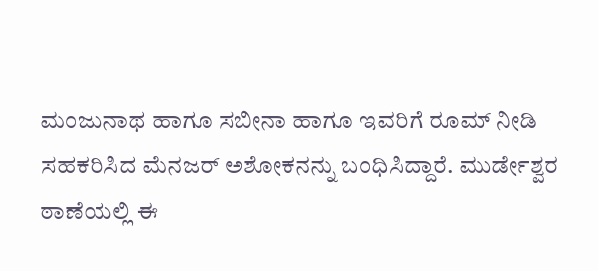ಮಂಜುನಾಥ ಹಾಗೂ ಸಬೀನಾ ಹಾಗೂ ಇವರಿಗೆ ರೂಮ್ ನೀಡಿ ಸಹಕರಿಸಿದ ಮೆನಜರ್ ಅಶೋಕನನ್ನು ಬಂಧಿಸಿದ್ದಾರೆ. ಮುರ್ಡೇಶ್ವರ ಠಾಣೆಯಲ್ಲಿ ಈ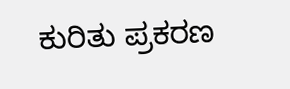ಕುರಿತು ಪ್ರಕರಣ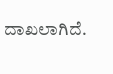ದಾಖಲಾಗಿದೆ.